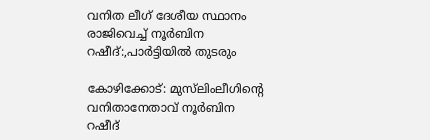വനിത ലീഗ് ദേശീയ സ്ഥാനം രാജിവെച്ച്‌ നൂര്‍ബിന റഷീദ്:,പാര്‍ട്ടിയില്‍ തുടരും

കോഴിക്കോട്: മുസ്‌ലിംലീഗിന്റെ വനിതാനേതാവ് നൂര്‍ബിന റഷീദ്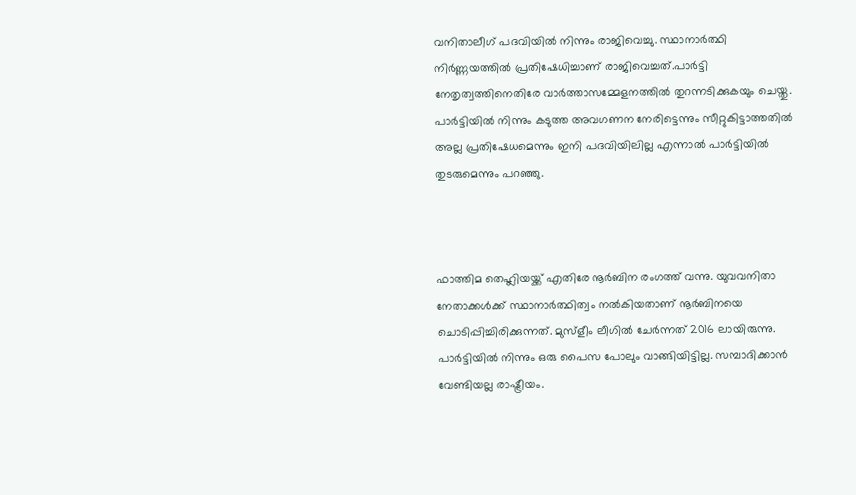വനിതാലീഗ് പദവിയില്‍ നിന്നും രാജിവെച്ചു. സ്ഥാനാര്‍ത്ഥി നിര്‍ണ്ണയത്തില്‍ പ്രതിഷേധിച്ചാണ് രാജിവെച്ചത്.പാര്‍ട്ടി നേതൃത്വത്തിനെതിരേ വാര്‍ത്താസമ്മേളനത്തില്‍ തുറന്നടിക്കുകയും ചെയ്തു. പാര്‍ട്ടിയില്‍ നിന്നും കടുത്ത അവഗണന നേരിട്ടെന്നും സീറ്റുകിട്ടാത്തതില്‍ അല്ല പ്രതിഷേധമെന്നും ഇനി പദവിയിലില്ല എന്നാല്‍ പാര്‍ട്ടിയില്‍ തുടരുമെന്നും പറഞ്ഞു.



ഫാത്തിമ തെഹ്ലിയയ്ക്ക് എതിരേ നൂര്‍ബിന രംഗത്ത് വന്നു. യുവവനിതാ നേതാക്കള്‍ക്ക് സ്ഥാനാര്‍ത്ഥിത്വം നല്‍കിയതാണ് നൂര്‍ബിനയെ ചൊടിപ്പിച്ചിരിക്കുന്നത്. മുസ്‌ളീം ലീഗില്‍ ചേര്‍ന്നത് 2016 ലായിരുന്നു. പാര്‍ട്ടിയില്‍ നിന്നും ഒരു പൈസ പോലും വാങ്ങിയിട്ടില്ല. സമ്പാദിക്കാന്‍ വേണ്ടിയല്ല രാഷ്ട്രീയം.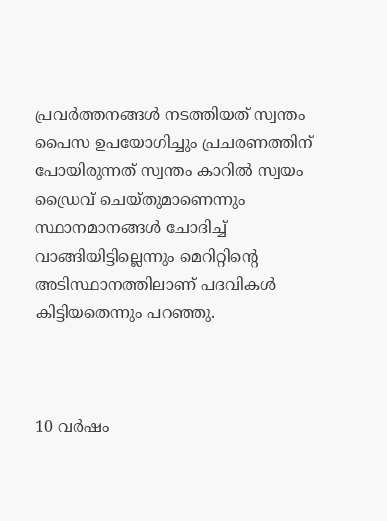പ്രവര്‍ത്തനങ്ങള്‍ നടത്തിയത് സ്വന്തം പൈസ ഉപയോഗിച്ചും പ്രചരണത്തിന് പോയിരുന്നത് സ്വന്തം കാറില്‍ സ്വയം ഡ്രൈവ് ചെയ്തുമാണെന്നും സ്ഥാനമാനങ്ങള്‍ ചോദിച്ച്‌ വാങ്ങിയിട്ടില്ലെന്നും മെറിറ്റിന്റെ അടിസ്ഥാനത്തിലാണ് പദവികള്‍ കിട്ടിയതെന്നും പറഞ്ഞു.



10 വര്‍ഷം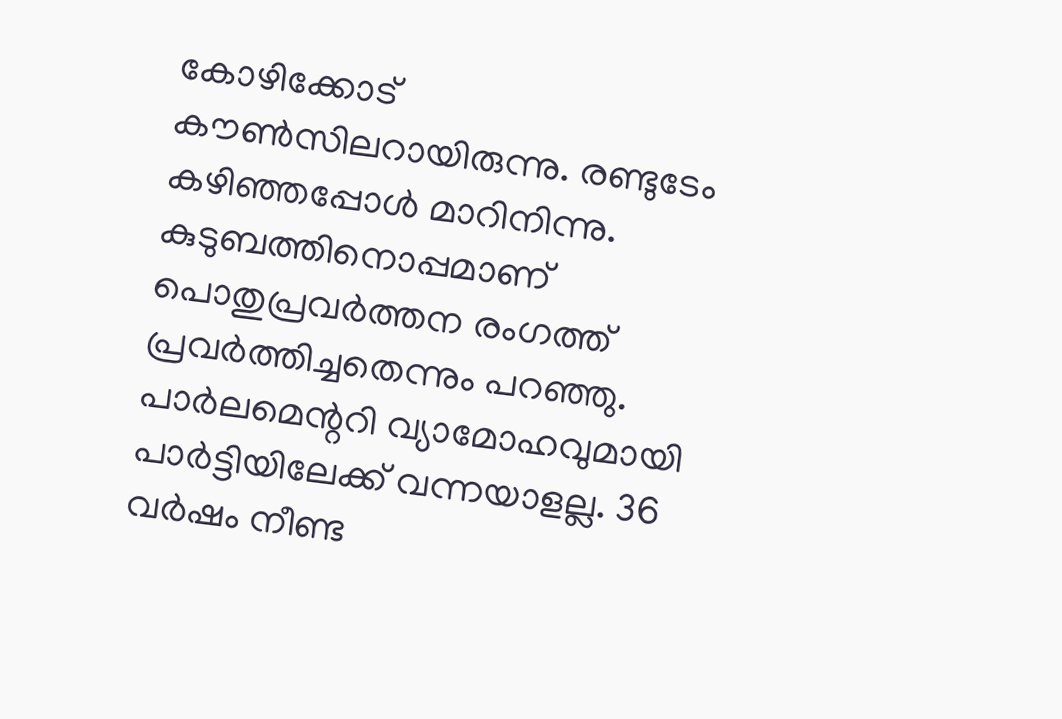കോഴിക്കോട് കൗണ്‍സിലറായിരുന്നു. രണ്ടുടേം കഴിഞ്ഞപ്പോള്‍ മാറിനിന്നു. കുടുബത്തിനൊപ്പമാണ് പൊതുപ്രവര്‍ത്തന രംഗത്ത് പ്രവര്‍ത്തിച്ചതെന്നും പറഞ്ഞു. പാര്‍ലമെന്ററി വ്യാമോഹവുമായി പാര്‍ട്ടിയിലേക്ക് വന്നയാളല്ല. 36 വര്‍ഷം നീണ്ട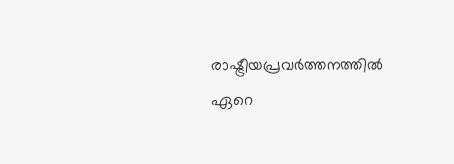രാഷ്ട്രീയപ്രവര്‍ത്തനത്തില്‍ ഏറെ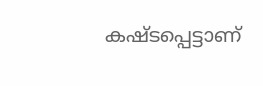കഷ്ടപ്പെട്ടാണ്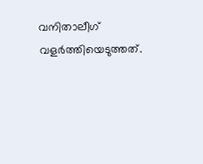വനിതാലീഗ് വളര്‍ത്തിയെടുത്തത്.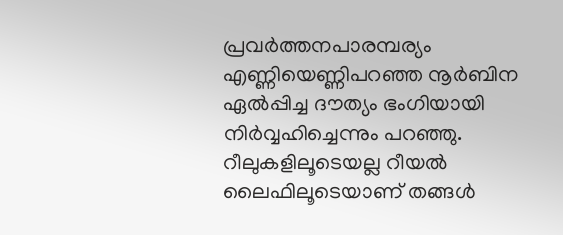പ്രവര്‍ത്തനപാരമ്പര്യം എണ്ണിയെണ്ണിപറഞ്ഞ നൂര്‍ബിന ഏല്‍പ്പിച്ച ദൗത്യം ഭംഗിയായി നിര്‍വ്വഹിച്ചെന്നും പറഞ്ഞു. റീലുകളിലൂടെയല്ല റീയല്‍ ലൈഫിലൂടെയാണ് തങ്ങള്‍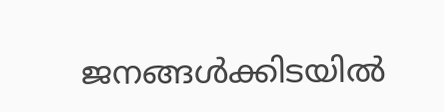ജനങ്ങള്‍ക്കിടയില്‍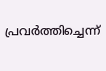പ്രവര്‍ത്തിച്ചെന്ന്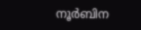നൂര്‍ബിന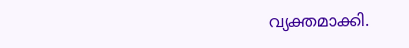വ്യക്തമാക്കി.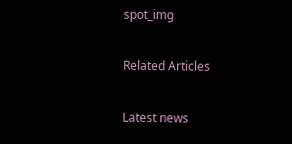spot_img

Related Articles

Latest news